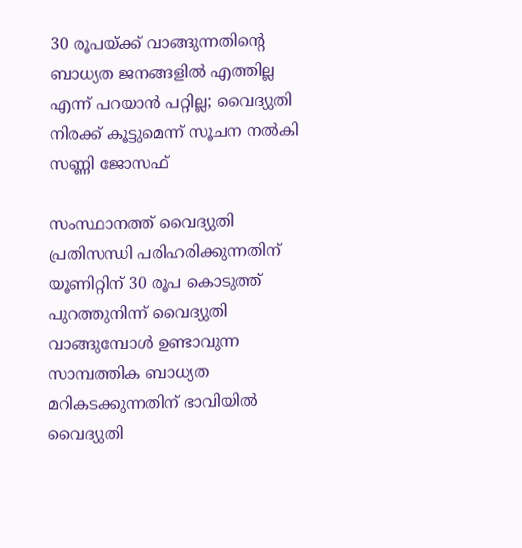30 രൂപയ്ക്ക് വാങ്ങുന്നതിന്റെ ബാധ്യത ജനങ്ങളില്‍ എത്തില്ല എന്ന് പറയാന്‍ പറ്റില്ല; വൈദ്യുതി നിരക്ക് കൂട്ടുമെന്ന് സൂചന നല്‍കി സണ്ണി ജോസഫ്

സംസ്ഥാനത്ത് വൈദ്യുതി പ്രതിസന്ധി പരിഹരിക്കുന്നതിന് യൂണിറ്റിന് 30 രൂപ കൊടുത്ത് പുറത്തുനിന്ന് വൈദ്യുതി വാങ്ങുമ്പോള്‍ ഉണ്ടാവുന്ന സാമ്പത്തിക ബാധ്യത മറികടക്കുന്നതിന് ഭാവിയില്‍ വൈദ്യുതി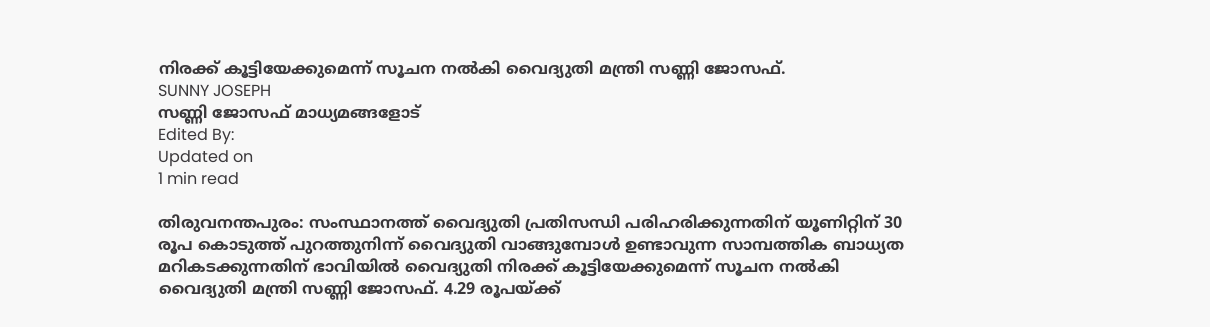നിരക്ക് കൂട്ടിയേക്കുമെന്ന് സൂചന നല്‍കി വൈദ്യുതി മന്ത്രി സണ്ണി ജോസഫ്.
SUNNY JOSEPH
സണ്ണി ജോസഫ് മാധ്യമങ്ങളോട്
Edited By:
Updated on
1 min read

തിരുവനന്തപുരം: സംസ്ഥാനത്ത് വൈദ്യുതി പ്രതിസന്ധി പരിഹരിക്കുന്നതിന് യൂണിറ്റിന് 30 രൂപ കൊടുത്ത് പുറത്തുനിന്ന് വൈദ്യുതി വാങ്ങുമ്പോള്‍ ഉണ്ടാവുന്ന സാമ്പത്തിക ബാധ്യത മറികടക്കുന്നതിന് ഭാവിയില്‍ വൈദ്യുതി നിരക്ക് കൂട്ടിയേക്കുമെന്ന് സൂചന നല്‍കി വൈദ്യുതി മന്ത്രി സണ്ണി ജോസഫ്. 4.29 രൂപയ്ക്ക്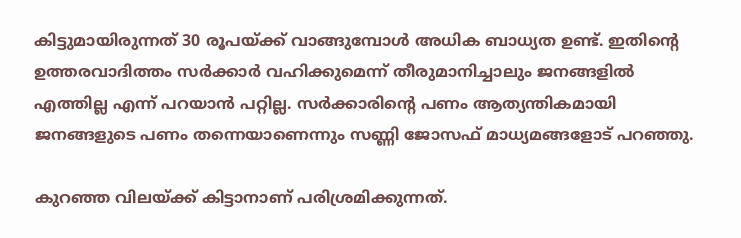കിട്ടുമായിരുന്നത് 30 രൂപയ്ക്ക് വാങ്ങുമ്പോള്‍ അധിക ബാധ്യത ഉണ്ട്. ഇതിന്റെ ഉത്തരവാദിത്തം സര്‍ക്കാര്‍ വഹിക്കുമെന്ന് തീരുമാനിച്ചാലും ജനങ്ങളില്‍ എത്തില്ല എന്ന് പറയാന്‍ പറ്റില്ല. സര്‍ക്കാരിന്റെ പണം ആത്യന്തികമായി ജനങ്ങളുടെ പണം തന്നെയാണെന്നും സണ്ണി ജോസഫ് മാധ്യമങ്ങളോട് പറഞ്ഞു.

കുറഞ്ഞ വിലയ്ക്ക് കിട്ടാനാണ് പരിശ്രമിക്കുന്നത്.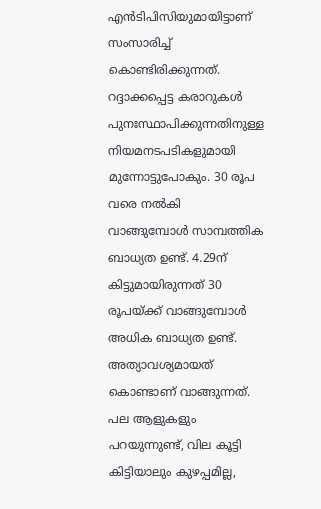എന്‍ടിപിസിയുമായിട്ടാണ് സംസാരിച്ച് കൊണ്ടിരിക്കുന്നത്. റദ്ദാക്കപ്പെട്ട കരാറുകള്‍ പുനഃസ്ഥാപിക്കുന്നതിനുള്ള നിയമനടപടികളുമായി മുന്നോട്ടുപോകും. 30 രൂപ വരെ നല്‍കി വാങ്ങുമ്പോള്‍ സാമ്പത്തിക ബാധ്യത ഉണ്ട്. 4.29ന് കിട്ടുമായിരുന്നത് 30 രൂപയ്ക്ക് വാങ്ങുമ്പോള്‍ അധിക ബാധ്യത ഉണ്ട്. അത്യാവശ്യമായത് കൊണ്ടാണ് വാങ്ങുന്നത്. പല ആളുകളും പറയുന്നുണ്ട്, വില കൂട്ടി കിട്ടിയാലും കുഴപ്പമില്ല,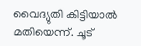വൈദ്യുതി കിട്ടിയാല്‍ മതിയെന്ന്. ചൂട്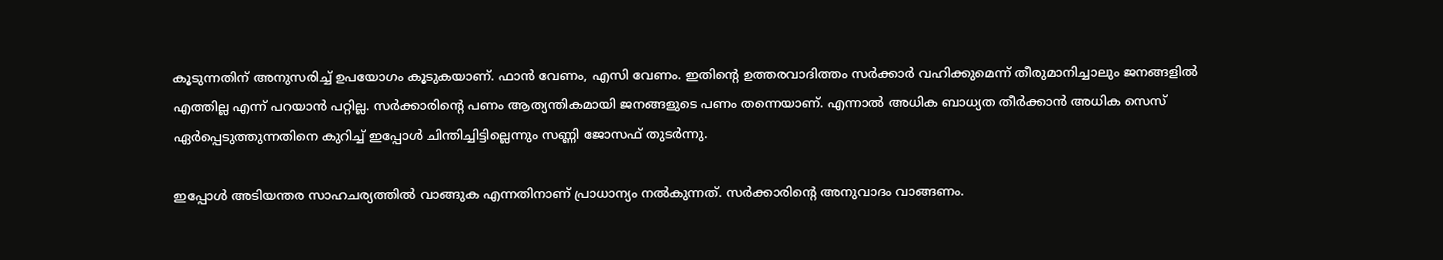കൂടുന്നതിന് അനുസരിച്ച് ഉപയോഗം കൂടുകയാണ്. ഫാന്‍ വേണം, എസി വേണം. ഇതിന്റെ ഉത്തരവാദിത്തം സര്‍ക്കാര്‍ വഹിക്കുമെന്ന് തീരുമാനിച്ചാലും ജനങ്ങളില്‍ എത്തില്ല എന്ന് പറയാന്‍ പറ്റില്ല. സര്‍ക്കാരിന്റെ പണം ആത്യന്തികമായി ജനങ്ങളുടെ പണം തന്നെയാണ്. എന്നാല്‍ അധിക ബാധ്യത തീര്‍ക്കാന്‍ അധിക സെസ് ഏര്‍പ്പെടുത്തുന്നതിനെ കുറിച്ച് ഇപ്പോള്‍ ചിന്തിച്ചിട്ടില്ലെന്നും സണ്ണി ജോസഫ് തുടര്‍ന്നു.

ഇപ്പോള്‍ അടിയന്തര സാഹചര്യത്തില്‍ വാങ്ങുക എന്നതിനാണ് പ്രാധാന്യം നല്‍കുന്നത്. സര്‍ക്കാരിന്റെ അനുവാദം വാങ്ങണം.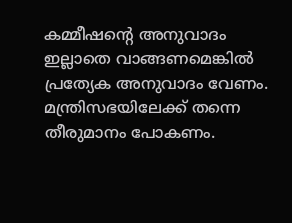കമ്മീഷന്റെ അനുവാദം ഇല്ലാതെ വാങ്ങണമെങ്കില്‍ പ്രത്യേക അനുവാദം വേണം. മന്ത്രിസഭയിലേക്ക് തന്നെ തീരുമാനം പോകണം.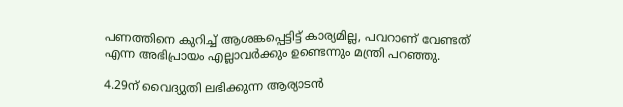പണത്തിനെ കുറിച്ച് ആശങ്കപ്പെട്ടിട്ട് കാര്യമില്ല, പവറാണ് വേണ്ടത് എന്ന അഭിപ്രായം എല്ലാവര്‍ക്കും ഉണ്ടെന്നും മന്ത്രി പറഞ്ഞു.

4.29ന് വൈദ്യുതി ലഭിക്കുന്ന ആര്യാടന്‍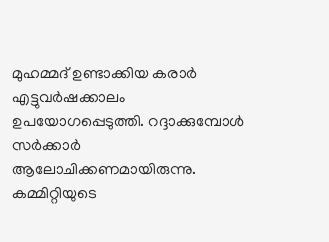മുഹമ്മദ് ഉണ്ടാക്കിയ കരാര്‍ എട്ടുവര്‍ഷക്കാലം ഉപയോഗപ്പെടുത്തി. റദ്ദാക്കുമ്പോള്‍ സര്‍ക്കാര്‍ ആലോചിക്കണമായിരുന്നു. കമ്മിറ്റിയുടെ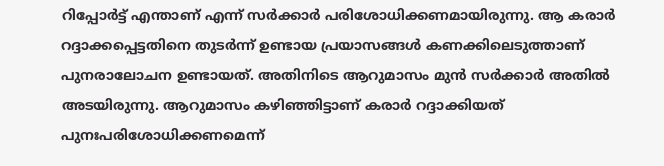റിപ്പോര്‍ട്ട് എന്താണ് എന്ന് സര്‍ക്കാര്‍ പരിശോധിക്കണമായിരുന്നു. ആ കരാര്‍ റദ്ദാക്കപ്പെട്ടതിനെ തുടര്‍ന്ന് ഉണ്ടായ പ്രയാസങ്ങള്‍ കണക്കിലെടുത്താണ് പുനരാലോചന ഉണ്ടായത്. അതിനിടെ ആറുമാസം മുന്‍ സര്‍ക്കാര്‍ അതില്‍ അടയിരുന്നു. ആറുമാസം കഴിഞ്ഞിട്ടാണ് കരാര്‍ റദ്ദാക്കിയത് പുനഃപരിശോധിക്കണമെന്ന്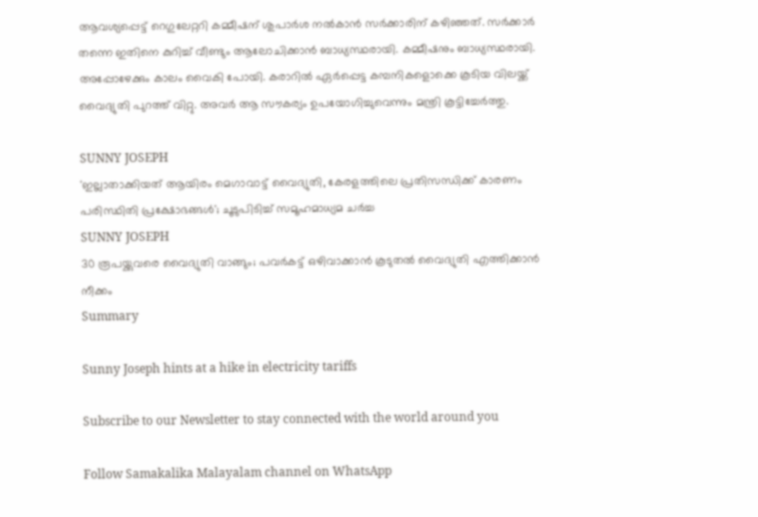ആവശ്യപ്പെട്ട് റെഗുലേറ്ററി കമ്മീഷന് ശുപാര്‍ശ നല്‍കാന്‍ സര്‍ക്കാരിന് കഴിഞ്ഞത്. സര്‍ക്കാര്‍ തന്നെ ഇതിനെ കുറിച്ച് വീണ്ടും ആലോചിക്കാന്‍ ബാധ്യസ്ഥരായി. കമ്മീഷനും ബാധ്യസ്ഥരായി. അപ്പോഴേക്കും കാലം വൈകി പോയി. കരാറില്‍ ഏര്‍പ്പെട്ട കമ്പനികളൊക്കെ കൂടിയ വിലയ്ക്ക് വൈദ്യുതി പുറത്ത് വിറ്റു. അവര്‍ ആ സൗകര്യം ഉപയോഗിച്ചുവെന്നും മന്ത്രി കൂട്ടിച്ചേര്‍ത്തു.

SUNNY JOSEPH
'ഇല്ലാതാക്കിയത് ആയിരം മെഗാവാട്ട് വൈദ്യുതി, കേരളത്തിലെ പ്രതിസന്ധിക്ക് കാരണം പരിസ്ഥിതി പ്രക്ഷോഭങ്ങള്‍'; ചൂടുപിടിച്ച് സമൂഹമാധ്യമ ചര്‍ച്ച
SUNNY JOSEPH
30 രൂപയ്ക്കുവരെ വൈദ്യുതി വാങ്ങും; പവര്‍കട്ട് ഒഴിവാക്കാന്‍ കൂടുതല്‍ വൈദ്യുതി എത്തിക്കാന്‍ നീക്കം
Summary

Sunny Joseph hints at a hike in electricity tariffs

Subscribe to our Newsletter to stay connected with the world around you

Follow Samakalika Malayalam channel on WhatsApp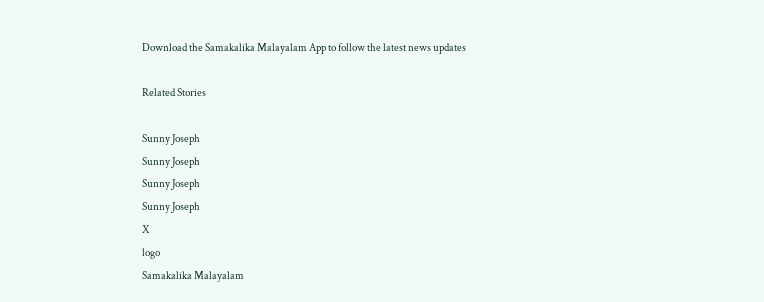Download the Samakalika Malayalam App to follow the latest news updates

Related Stories

Sunny Joseph
Sunny Joseph
Sunny Joseph
Sunny Joseph
X
logo
Samakalika Malayalam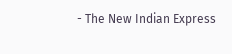- The New Indian Express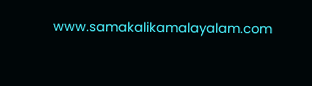www.samakalikamalayalam.com